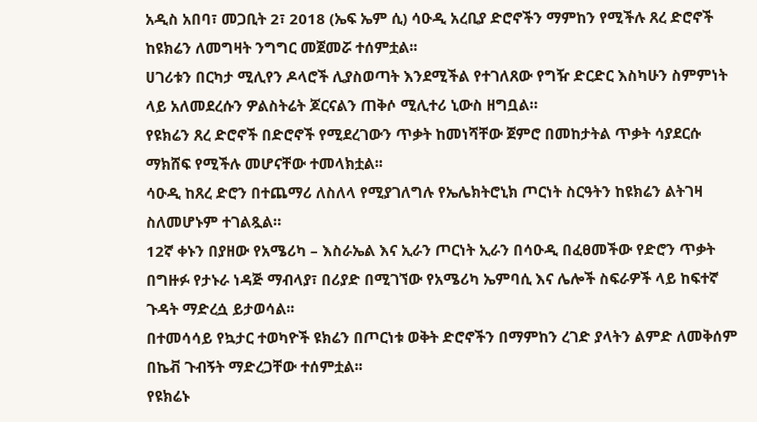አዲስ አበባ፣ መጋቢት 2፣ 2018 (ኤፍ ኤም ሲ) ሳዑዲ አረቢያ ድሮኖችን ማምከን የሚችሉ ጸረ ድሮኖች ከዩክሬን ለመግዛት ንግግር መጀመሯ ተሰምቷል፡፡
ሀገሪቱን በርካታ ሚሊየን ዶላሮች ሊያስወጣት እንደሚችል የተገለጸው የግዥ ድርድር እስካሁን ስምምነት ላይ አለመደረሱን ዎልስትሬት ጆርናልን ጠቅሶ ሚሊተሪ ኒውስ ዘግቧል።
የዩክሬን ጸረ ድሮኖች በድሮኖች የሚደረገውን ጥቃት ከመነሻቸው ጀምሮ በመከታትል ጥቃት ሳያደርሱ ማክሸፍ የሚችሉ መሆናቸው ተመላክቷል፡፡
ሳዑዲ ከጸረ ድሮን በተጨማሪ ለስለላ የሚያገለግሉ የኤሌክትሮኒክ ጦርነት ስርዓትን ከዩክሬን ልትገዛ ስለመሆኑም ተገልጿል።
12ኛ ቀኑን በያዘው የአሜሪካ – እስራኤል እና ኢራን ጦርነት ኢራን በሳዑዲ በፈፀመችው የድሮን ጥቃት በግዙፉ የታኑራ ነዳጅ ማብላያ፣ በሪያድ በሚገኘው የአሜሪካ ኤምባሲ እና ሌሎች ስፍራዎች ላይ ከፍተኛ ጉዳት ማድረሷ ይታወሳል፡፡
በተመሳሳይ የኳታር ተወካዮች ዩክሬን በጦርነቱ ወቅት ድሮኖችን በማምከን ረገድ ያላትን ልምድ ለመቅሰም በኬቭ ጉብኝት ማድረጋቸው ተሰምቷል፡፡
የዩክሬኑ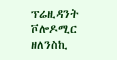ፕሬዚዳንት ቮሎዶሚር ዘለንስኪ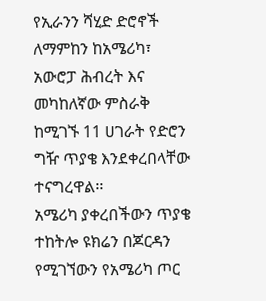የኢራንን ሻሂድ ድሮኖች ለማምከን ከአሜሪካ፣ አውሮፓ ሕብረት እና መካከለኛው ምስራቅ ከሚገኙ 11 ሀገራት የድሮን ግዥ ጥያቄ እንደቀረበላቸው ተናግረዋል፡፡
አሜሪካ ያቀረበችውን ጥያቄ ተከትሎ ዩክሬን በጆርዳን የሚገኘውን የአሜሪካ ጦር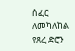ሰፈር ለመካለከል የጸረ ድሮን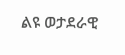ልዩ ወታደራዊ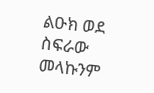ልዑክ ወደ ስፍራው መላኩንም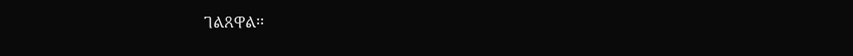ገልጸዋል፡፡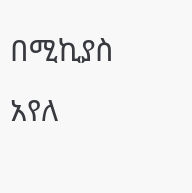በሚኪያስ አየለ